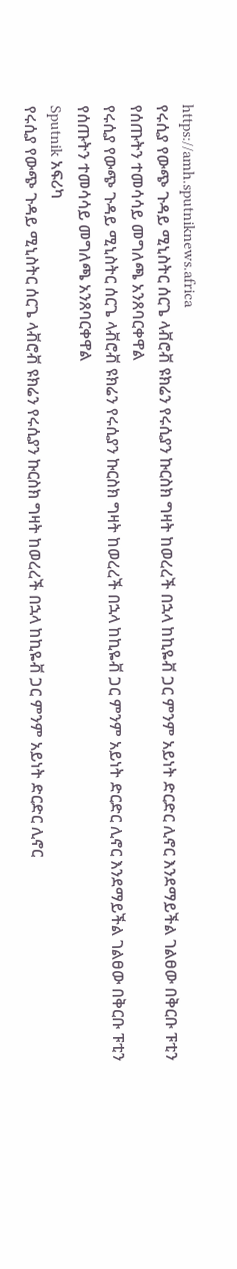https://amh.sputniknews.africa
የሩሲያ የውጭ ጉዳይ ሚኒስትር ሰርጌ ላቭሮቭ ዩክሬን የሩሲያን ኩርስክ ግዛት ከወረረች በኋላ ከኪዬቭ ጋር ምንም አይነት ድርድር ሊኖር እንደማይችል ገልፀው በቅርቡ ፑቲን የሰጡትን ተመሳሳይ መግለጫ አንጸባርቀዋል
የሩሲያ የውጭ ጉዳይ ሚኒስትር ሰርጌ ላቭሮቭ ዩክሬን የሩሲያን ኩርስክ ግዛት ከወረረች በኋላ ከኪዬቭ ጋር ምንም አይነት ድርድር ሊኖር እንደማይችል ገልፀው በቅርቡ ፑቲን የሰጡትን ተመሳሳይ መግለጫ አንጸባርቀዋል
Sputnik አፍሪካ
የሩሲያ የውጭ ጉዳይ ሚኒስትር ሰርጌ ላቭሮቭ ዩክሬን የሩሲያን ኩርስክ ግዛት ከወረረች በኋላ ከኪዬቭ ጋር ምንም አይነት ድርድር ሊኖር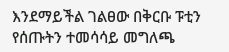እንደማይችል ገልፀው በቅርቡ ፑቲን የሰጡትን ተመሳሳይ መግለጫ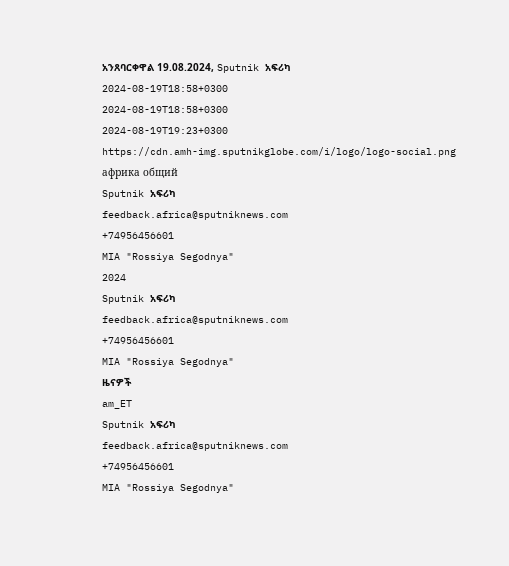አንጸባርቀዋል 19.08.2024, Sputnik አፍሪካ
2024-08-19T18:58+0300
2024-08-19T18:58+0300
2024-08-19T19:23+0300
https://cdn.amh-img.sputnikglobe.com/i/logo/logo-social.png
африка общий
Sputnik አፍሪካ
feedback.africa@sputniknews.com
+74956456601
MIA "Rossiya Segodnya"
2024
Sputnik አፍሪካ
feedback.africa@sputniknews.com
+74956456601
MIA "Rossiya Segodnya"
ዜናዎች
am_ET
Sputnik አፍሪካ
feedback.africa@sputniknews.com
+74956456601
MIA "Rossiya Segodnya"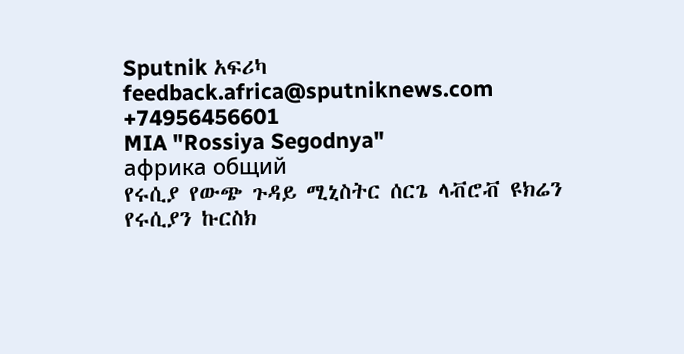Sputnik አፍሪካ
feedback.africa@sputniknews.com
+74956456601
MIA "Rossiya Segodnya"
африка общий
የሩሲያ የውጭ ጉዳይ ሚኒስትር ሰርጌ ላቭሮቭ ዩክሬን የሩሲያን ኩርስክ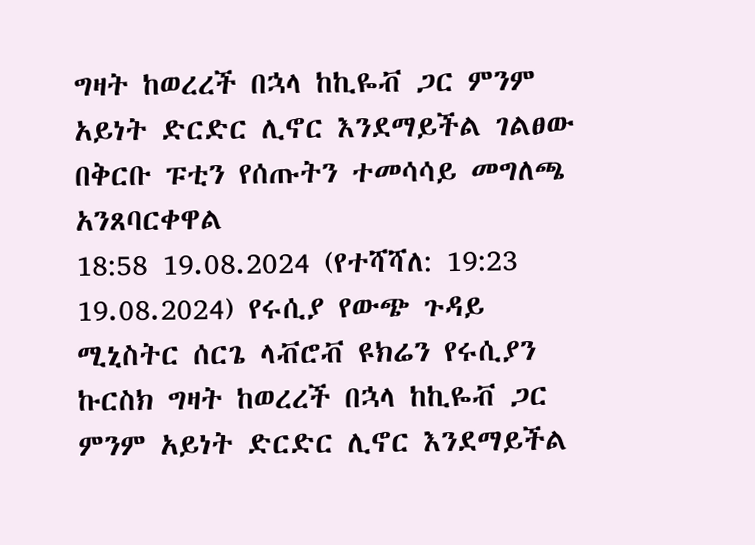ግዛት ከወረረች በኋላ ከኪዬቭ ጋር ምንም አይነት ድርድር ሊኖር እንደማይችል ገልፀው በቅርቡ ፑቲን የሰጡትን ተመሳሳይ መግለጫ አንጸባርቀዋል
18:58 19.08.2024 (የተሻሻለ: 19:23 19.08.2024) የሩሲያ የውጭ ጉዳይ ሚኒስትር ሰርጌ ላቭሮቭ ዩክሬን የሩሲያን ኩርስክ ግዛት ከወረረች በኋላ ከኪዬቭ ጋር ምንም አይነት ድርድር ሊኖር እንደማይችል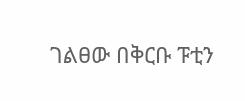ገልፀው በቅርቡ ፑቲን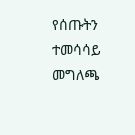የሰጡትን ተመሳሳይ መግለጫ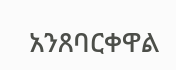አንጸባርቀዋል